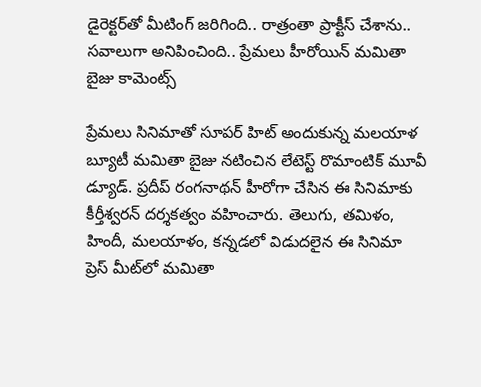డైరెక్టర్‌తో మీటింగ్ జరిగింది.. రాత్రంతా ప్రాక్టీస్ చేశాను.. సవాలుగా అనిపించింది.. ప్రేమలు హీరోయిన్ మమితా బైజు కామెంట్స్

ప్రేమలు సినిమాతో సూపర్ హిట్ అందుకున్న మలయాళ బ్యూటీ మమితా బైజు నటించిన లేటెస్ట్ రొమాంటిక్ మూవీ డ్యూడ్. ప్రదీప్ రంగనాథన్ హీరోగా చేసిన ఈ సినిమాకు కీర్తీశ్వరన్ దర్శకత్వం వహించారు. తెలుగు, తమిళం, హిందీ, మలయాళం, కన్నడలో విడుదలైన ఈ సినిమా ప్రెస్ మీట్‌లో మమితా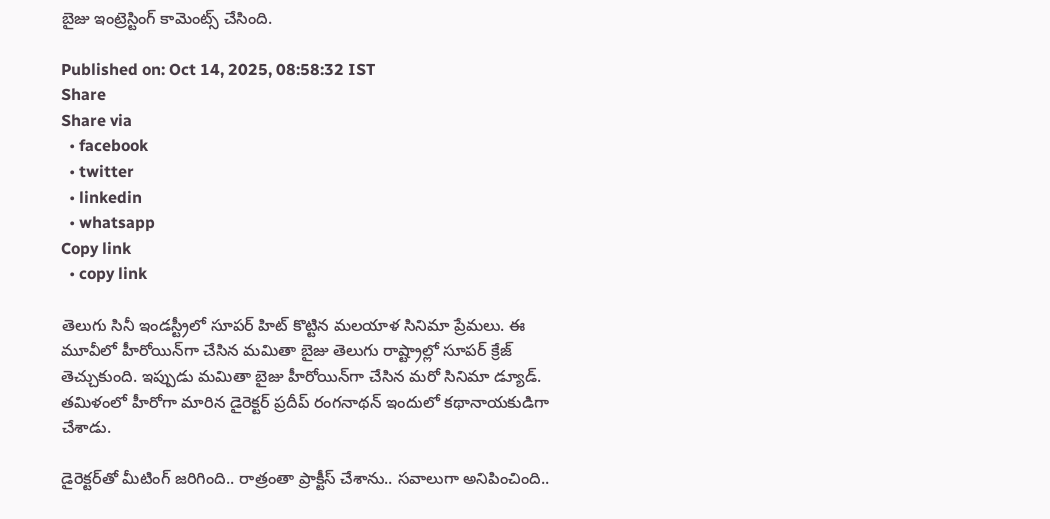బైజు ఇంట్రెస్టింగ్ కామెంట్స్ చేసింది.

Published on: Oct 14, 2025, 08:58:32 IST
Share
Share via
  • facebook
  • twitter
  • linkedin
  • whatsapp
Copy link
  • copy link

తెలుగు సినీ ఇండస్ట్రీలో సూపర్ హిట్ కొట్టిన మలయాళ సినిమా ప్రేమలు. ఈ మూవీలో హీరోయిన్‌గా చేసిన మమితా బైజు తెలుగు రాష్ట్రాల్లో సూపర్ క్రేజ్ తెచ్చుకుంది. ఇప్పుడు మమితా బైజు హీరోయిన్‌గా చేసిన మరో సినిమా డ్యూడ్. తమిళంలో హీరోగా మారిన డైరెక్టర్ ప్రదీప్ రంగనాథన్ ఇందులో కథానాయకుడిగా చేశాడు.

డైరెక్టర్‌తో మీటింగ్ జరిగింది.. రాత్రంతా ప్రాక్టీస్ చేశాను.. సవాలుగా అనిపించింది..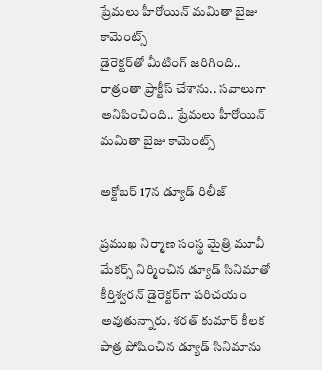ప్రేమలు హీరోయిన్ మమితా బైజు కామెంట్స్
డైరెక్టర్‌తో మీటింగ్ జరిగింది.. రాత్రంతా ప్రాక్టీస్ చేశాను.. సవాలుగా అనిపించింది.. ప్రేమలు హీరోయిన్ మమితా బైజు కామెంట్స్

అక్టోబర్ 17న డ్యూడ్ రిలీజ్

ప్రముఖ నిర్మాణ సంస్థ మైత్రి మూవీ మేకర్స్ నిర్మించిన డ్యూడ్ సినిమాతో కీర్తిశ్వరన్ డైరెక్టర్‌గా పరిచయం అవుతున్నారు. శరత్ కుమార్ కీలక పాత్ర పోషించిన డ్యూడ్ సినిమాను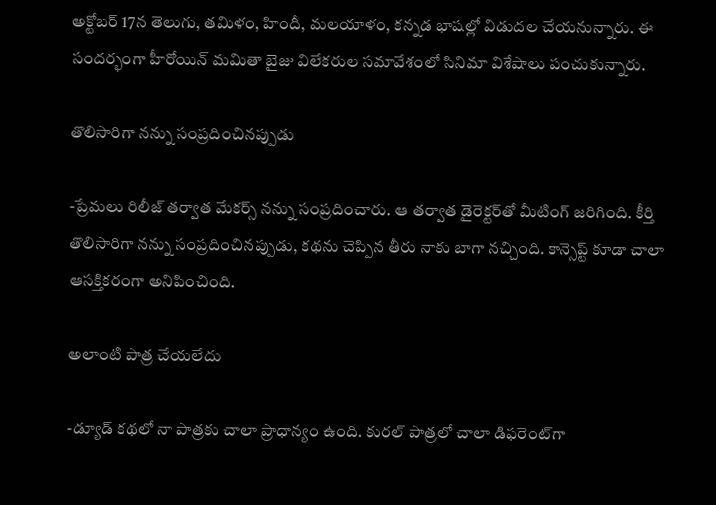అక్టోబర్ 17న తెలుగు, తమిళం, హిందీ, మలయాళం, కన్నడ భాషల్లో విడుదల చేయనున్నారు. ఈ సందర్భంగా హీరోయిన్ మమితా బైజు విలేకరుల సమావేశంలో సినిమా విశేషాలు పంచుకున్నారు.

తొలిసారిగా నన్ను సంప్రదించినప్పుడు

-ప్రేమలు రిలీజ్‌ తర్వాత మేకర్స్ నన్ను సంప్రదించారు. ఆ తర్వాత డైరెక్టర్‌తో మీటింగ్ జరిగింది. కీర్తి తొలిసారిగా నన్ను సంప్రదించినప్పుడు, కథను చెప్పిన తీరు నాకు బాగా నచ్చింది. కాన్సెప్ట్‌ కూడా చాలా ఆసక్తికరంగా అనిపించింది.

అలాంటి పాత్ర చేయలేదు

-డ్యూడ్ కథలో నా పాత్రకు చాలా ప్రాధాన్యం ఉంది. కురల్ పాత్రలో చాలా డిఫరెంట్‌గా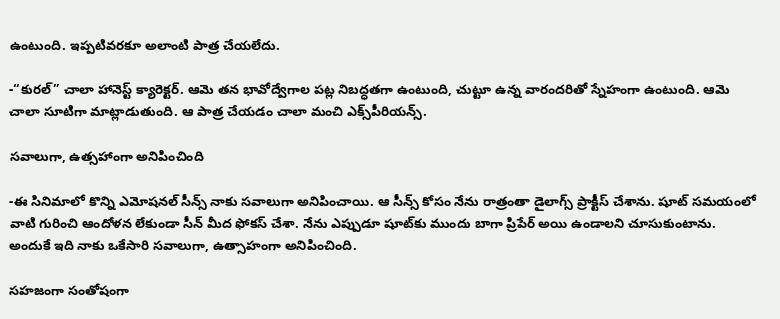ఉంటుంది. ఇప్పటివరకూ అలాంటి పాత్ర చేయలేదు.

-“కురల్” చాలా హానెస్ట్ క్యారెక్టర్. ఆమె తన భావోద్వేగాల పట్ల నిబద్ధతగా ఉంటుంది, చుట్టూ ఉన్న వారందరితో స్నేహంగా ఉంటుంది. ఆమె చాలా సూటిగా మాట్లాడుతుంది. ఆ పాత్ర చేయడం చాలా మంచి ఎక్స్‌పీరియన్స్.

సవాలుగా, ఉత్సహాంగా అనిపించింది

-ఈ సినిమాలో కొన్ని ఎమోషనల్‌ సీన్స్‌ నాకు సవాలుగా అనిపించాయి. ఆ సీన్స్‌ కోసం నేను రాత్రంతా డైలాగ్స్‌ ప్రాక్టీస్‌ చేశాను. షూట్ సమయంలో వాటి గురించి ఆందోళన లేకుండా సీన్‌ మీద ఫోకస్ చేశా. నేను ఎప్పుడూ షూట్‌కు ముందు బాగా ప్రిపేర్‌ అయి ఉండాలని చూసుకుంటాను. అందుకే ఇది నాకు ఒకేసారి సవాలుగా, ఉత్సాహంగా అనిపించింది.

సహజంగా సంతోషంగా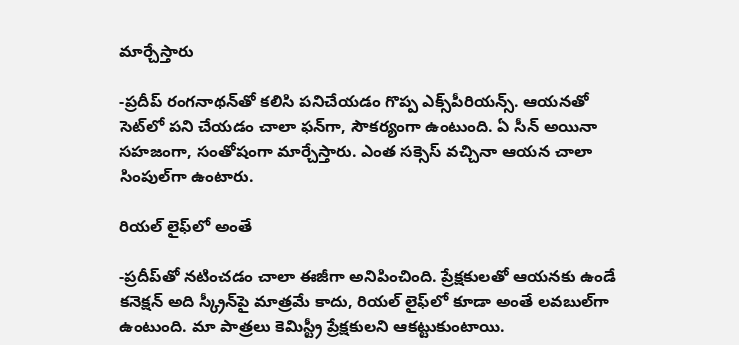మార్చేస్తారు

-ప్రదీప్ రంగనాథన్‌తో కలిసి పనిచేయడం గొప్ప ఎక్స్‌పీరియన్స్. ఆయనతో సెట్‌లో పని చేయడం చాలా ఫన్‌గా, సౌకర్యంగా ఉంటుంది. ఏ సీన్‌ అయినా సహజంగా, సంతోషంగా మార్చేస్తారు. ఎంత సక్సెస్‌ వచ్చినా ఆయన చాలా సింపుల్‌గా ఉంటారు.

రియల్ లైఫ్‌లో అంతే

-ప్రదీప్‌తో నటించడం చాలా ఈజీగా అనిపించింది. ప్రేక్షకులతో ఆయనకు ఉండే కనెక్షన్‌ అది స్క్రీన్‌పై మాత్రమే కాదు, రియల్‌ లైఫ్‌లో కూడా అంతే లవబుల్‌గా ఉంటుంది. మా పాత్రలు కెమిస్ట్రీ ప్రేక్షకులని ఆకట్టుకుంటాయి.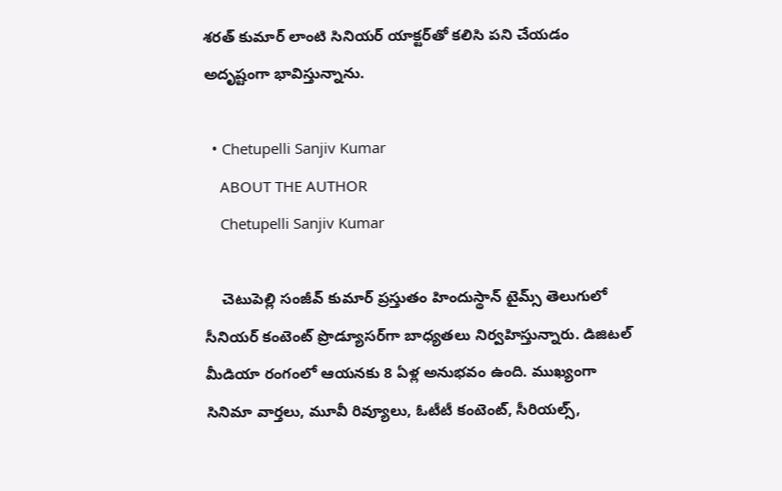శరత్ కుమార్ లాంటి సినియర్ యాక్టర్‌తో కలిసి పని చేయడం అదృష్టంగా భావిస్తున్నాను.

  • Chetupelli Sanjiv Kumar
    ABOUT THE AUTHOR
    Chetupelli Sanjiv Kumar

    చెటుపెల్లి సంజీవ్ కుమార్ ప్రస్తుతం హిందుస్థాన్ టైమ్స్ తెలుగులో సీనియర్ కంటెంట్ ప్రొడ్యూసర్‌గా బాధ్యతలు నిర్వహిస్తున్నారు. డిజిటల్ మీడియా రంగంలో ఆయనకు 8 ఏళ్ల అనుభవం ఉంది. ముఖ్యంగా సినిమా వార్తలు, మూవీ రివ్యూలు, ఓటీటీ కంటెంట్, సీరియల్స్,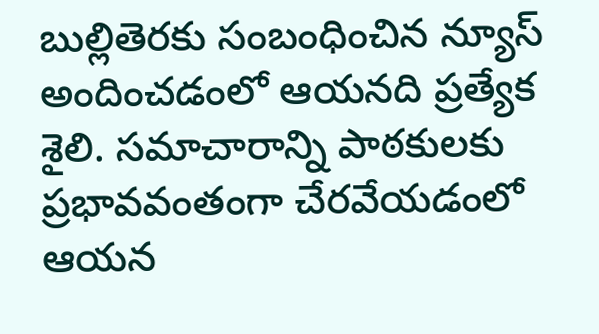బుల్లితెరకు సంబంధించిన న్యూస్ అందించడంలో ఆయనది ప్రత్యేక శైలి. సమాచారాన్ని పాఠకులకు ప్రభావవంతంగా చేరవేయడంలో ఆయన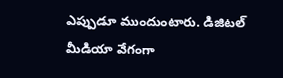ఎప్పుడూ ముందుంటారు. డిజిటల్ మీడియా వేగంగా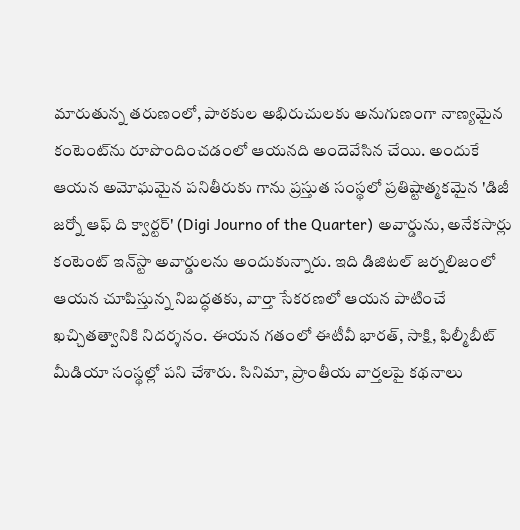మారుతున్న తరుణంలో, పాఠకుల అభిరుచులకు అనుగుణంగా నాణ్యమైన కంటెంట్‌ను రూపొందించడంలో ఆయనది అందెవేసిన చేయి. అందుకే ఆయన అమోఘమైన పనితీరుకు గాను ప్రస్తుత సంస్థలో ప్రతిష్టాత్మకమైన 'డిజీ జర్నో ఆఫ్ ది క్వార్టర్' (Digi Journo of the Quarter) అవార్డును, అనేకసార్లు కంటెంట్ ఇన్‌స్టా అవార్డులను అందుకున్నారు. ఇది డిజిటల్ జర్నలిజంలో ఆయన చూపిస్తున్న నిబద్ధతకు, వార్తా సేకరణలో ఆయన పాటించే ఖచ్చితత్వానికి నిదర్శనం. ఈయన గతంలో ఈటీవీ భారత్, సాక్షి, ఫిల్మీబీట్ మీడియా సంస్థల్లో పని చేశారు. సినిమా, ప్రాంతీయ వార్తలపై కథనాలు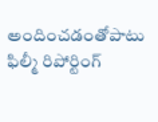అందించడంతోపాటు ఫిల్మీ రిపోర్టింగ్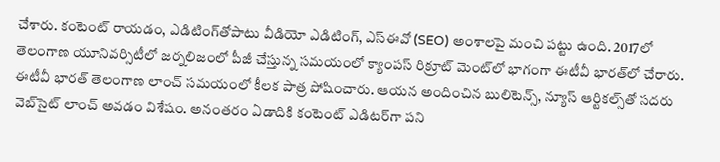చేశారు. కంటెంట్ రాయడం, ఎడిటింగ్‌తోపాటు వీడియో ఎడిటింగ్, ఎస్‌ఈవో (SEO) అంశాలపై మంచి పట్టు ఉంది. 2017లో తెలంగాణ యూనివర్సిటీలో జర్నలిజంలో పీజీ చేస్తున్న సమయంలో క్యాంపస్ రిక్రూట్ మెంట్‌లో భాగంగా ఈటీవీ భారత్‌లో చేరారు. ఈటీవీ భారత్ తెలంగాణ లాంచ్ సమయంలో కీలక పాత్ర పోషించారు. ఆయన అందించిన బులిటెన్స్, న్యూస్ ఆర్టికల్స్‌తో సదరు వెబ్‌సైట్ లాంచ్ అవడం విశేషం. అనంతరం ఏడాదికి కంటెంట్ ఎడిటర్‌గా పని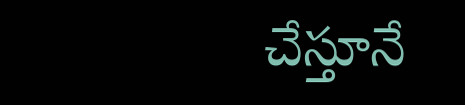చేస్తూనే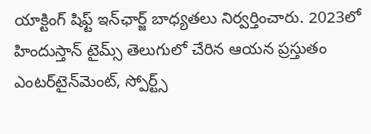యాక్టింగ్ షిఫ్ట్ ఇన్‌ఛార్జ్ బాధ్యతలు నిర్వర్తించారు. 2023లో హిందుస్తాన్ టైమ్స్ తెలుగులో చేరిన ఆయన ప్రస్తుతం ఎంటర్‌టైన్‌మెంట్, స్పోర్ట్స్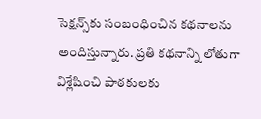సెక్షన్స్‌కు సంబంధించిన కథనాలను అందిస్తున్నారు. ప్రతి కథనాన్ని లోతుగా విశ్లేషించి పాఠకులకు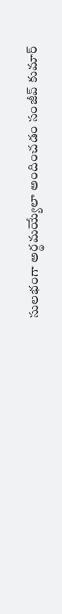సులభంగా అర్థమయ్యేలా అందించడం సంజీవ్ కుమార్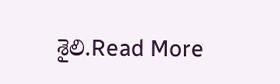శైలి.Read More